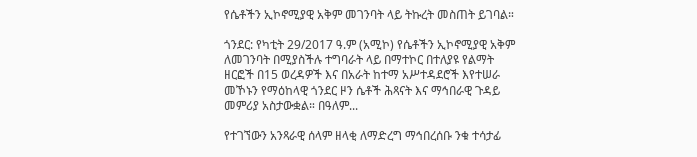የሴቶችን ኢኮኖሚያዊ አቅም መገንባት ላይ ትኩረት መስጠት ይገባል።

ጎንደር: የካቲት 29/2017 ዓ.ም (አሚኮ) የሴቶችን ኢኮኖሚያዊ አቅም ለመገንባት በሚያስችሉ ተግባራት ላይ በማተኮር በተለያዩ የልማት ዘርፎች በ15 ወረዳዎች እና በአራት ከተማ አሥተዳደሮች እየተሠራ መኾኑን የማዕከላዊ ጎንደር ዞን ሴቶች ሕጻናት እና ማኅበራዊ ጉዳይ መምሪያ አስታውቋል። በዓለም...

የተገኘውን አንጻራዊ ሰላም ዘላቂ ለማድረግ ማኅበረሰቡ ንቁ ተሳታፊ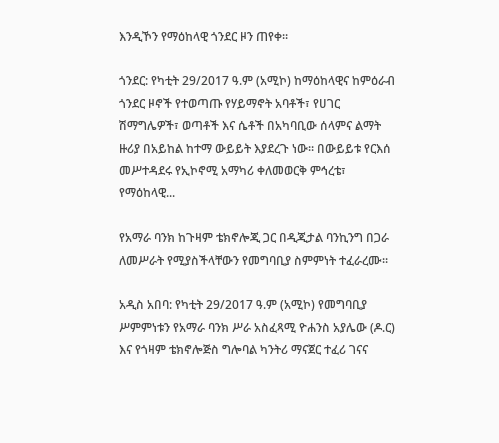እንዲኾን የማዕከላዊ ጎንደር ዞን ጠየቀ።

ጎንደር: የካቲት 29/2017 ዓ.ም (አሚኮ) ከማዕከላዊና ከምዕራብ ጎንደር ዞኖች የተወጣጡ የሃይማኖት አባቶች፣ የሀገር ሽማግሌዎች፣ ወጣቶች እና ሴቶች በአካባቢው ሰላምና ልማት ዙሪያ በአይከል ከተማ ውይይት እያደረጉ ነው። በውይይቱ የርእሰ መሥተዳደሩ የኢኮኖሚ አማካሪ ቀለመወርቅ ምኅረቴ፣ የማዕከላዊ...

የአማራ ባንክ ከጉዛም ቴክኖሎጂ ጋር በዲጂታል ባንኪንግ በጋራ ለመሥራት የሚያስችላቸውን የመግባቢያ ስምምነት ተፈራረሙ።

አዲስ አበባ: የካቲት 29/2017 ዓ.ም (አሚኮ) የመግባቢያ ሥምምነቱን የአማራ ባንክ ሥራ አስፈጻሚ ዮሐንስ አያሌው (ዶ.ር) እና የጎዛም ቴክኖሎጅስ ግሎባል ካንትሪ ማናጀር ተፈሪ ገናና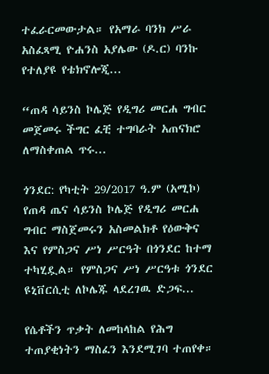ተፈራርመውታል። የአማራ ባንክ ሥራ አስፈጻሚ ዮሐንስ አያሌው (ዶ.ር) ባንኩ የተለያዩ የቴክኖሎጂ...

“ጠዳ ሳይንስ ኮሌጅ የዲግሪ መርሐ ግብር መጀመሩ ችግር ፈቺ ተግባራት አጠናክሮ ለማስቀጠል ጥሩ...

ጎንደር: የካቲት 29/2017 ዓ.ም (አሚኮ) የጠዳ ጤና ሳይንስ ኮሌጅ የዲግሪ መርሐ ግብር ማስጀመሩን አስመልክቶ የዕውቅና እና የምስጋና ሥነ ሥርዓት በጎንደር ከተማ ተካሂዷል። የምስጋና ሥነ ሥርዓቱ ጎንደር ዩኒቨርሲቲ ለኮሌጁ ላደረገዉ ድጋፍ...

የሴቶችን ጥቃት ለመከላከል የሕግ ተጠያቂነትን ማስፈን እንደሚገባ ተጠየቀ።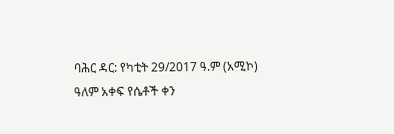ባሕር ዳር: የካቲት 29/2017 ዓ.ም (አሚኮ) ዓለም አቀፍ የሴቶች ቀን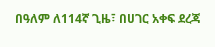በዓለም ለ114ኛ ጊዜ፣ በሀገር አቀፍ ደረጃ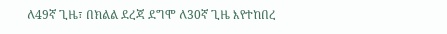ለ49ኛ ጊዜ፣ በክልል ደረጃ ደግሞ ለ30ኛ ጊዜ እየተከበረ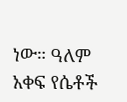ነው። ዓለም አቀፍ የሴቶች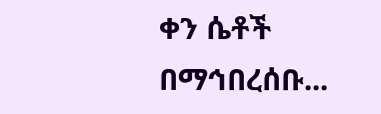ቀን ሴቶች በማኅበረሰቡ...